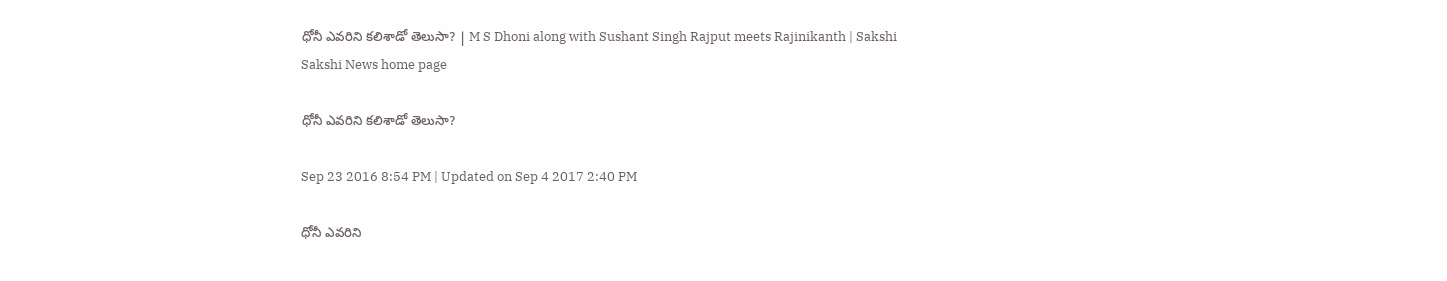ధోనీ ఎవరిని కలిశాడో తెలుసా? | M S Dhoni along with Sushant Singh Rajput meets Rajinikanth | Sakshi
Sakshi News home page

ధోనీ ఎవరిని కలిశాడో తెలుసా?

Sep 23 2016 8:54 PM | Updated on Sep 4 2017 2:40 PM

ధోనీ ఎవరిని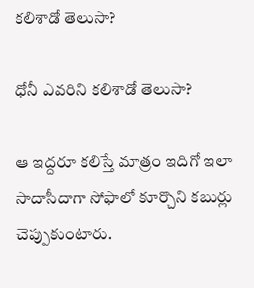కలిశాడో తెలుసా?

ధోనీ ఎవరిని కలిశాడో తెలుసా?

ఆ ఇద్దరూ కలిస్తే మాత్రం ఇదిగో ఇలా సాదాసీదాగా సోఫాలో కూర్చొని కబుర్లు చెప్పుకుంటారు.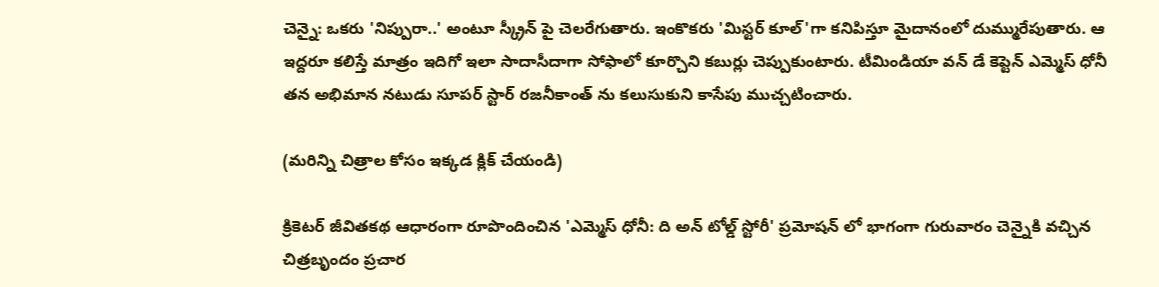చెన్నై: ఒకరు 'నిప్పురా..' అంటూ స్క్రీన్ పై చెలరేగుతారు. ఇంకొకరు 'మిస్టర్ కూల్'గా కనిపిస్తూ మైదానంలో దుమ్మురేపుతారు. ఆ ఇద్దరూ కలిస్తే మాత్రం ఇదిగో ఇలా సాదాసీదాగా సోఫాలో కూర్చొని కబుర్లు చెప్పుకుంటారు. టీమిండియా వన్ డే కెప్టెన్ ఎమ్మెస్ ధోనీ తన అభిమాన నటుడు సూపర్ స్టార్ రజనీకాంత్ ను కలుసుకుని కాసేపు ముచ్చటించారు.

(మరిన్ని చిత్రాల కోసం ఇక్కడ క్లిక్ చేయండి)

క్రికెటర్ జీవితకథ ఆధారంగా రూపొందించిన 'ఎమ్మెస్ ధోనీ: ది అన్ టోల్డ్ స్టోరీ' ప్రమోషన్ లో భాగంగా గురువారం చెన్నైకి వచ్చిన చిత్రబృందం ప్రచార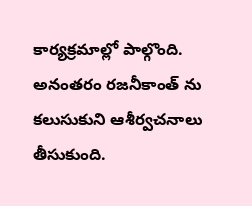కార్యక్రమాల్లో పాల్గొంది. అనంతరం రజనీకాంత్ ను కలుసుకుని ఆశీర్వచనాలు తీసుకుంది.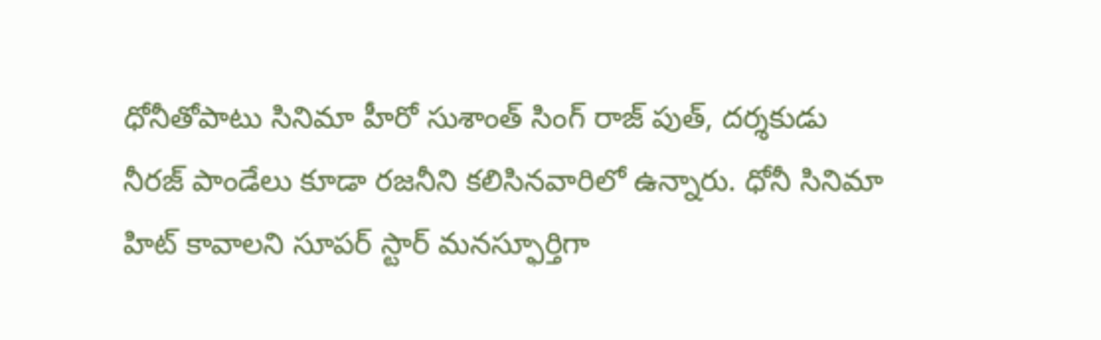ధోనీతోపాటు సినిమా హీరో సుశాంత్ సింగ్ రాజ్ పుత్, దర్శకుడు నీరజ్ పాండేలు కూడా రజనీని కలిసినవారిలో ఉన్నారు. ధోనీ సినిమా హిట్ కావాలని సూపర్ స్టార్ మనస్ఫూర్తిగా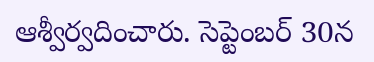ఆశ్వీర్వదించారు. సెప్టెంబర్ 30న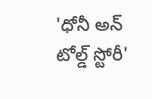'ధోనీ అన్ టోల్డ్ స్టోరీ'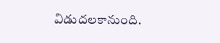విడుదలకానుంది.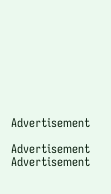Advertisement

Advertisement
Advertisement